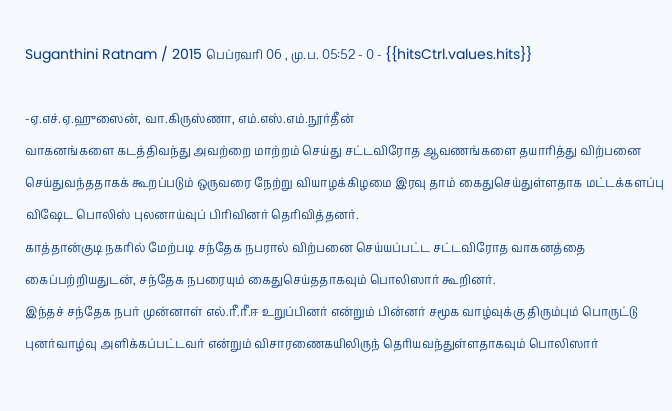Suganthini Ratnam / 2015 பெப்ரவரி 06 , மு.ப. 05:52 - 0 - {{hitsCtrl.values.hits}}

-ஏ.எச்.ஏ.ஹுஸைன், வா.கிருஸ்ணா, எம்.எஸ்.எம்.நூர்தீன்
வாகனங்களை கடத்திவந்து அவற்றை மாற்றம் செய்து சட்டவிரோத ஆவணங்களை தயாரித்து விற்பனை செய்துவந்ததாகக் கூறப்படும் ஒருவரை நேற்று வியாழக்கிழமை இரவு தாம் கைதுசெய்துள்ளதாக மட்டக்களப்பு விஷேட பொலிஸ் புலனாய்வுப் பிரிவினர் தெரிவித்தனர்.
காத்தான்குடி நகரில் மேற்படி சந்தேக நபரால் விற்பனை செய்யப்பட்ட சட்டவிரோத வாகனத்தை கைப்பற்றியதுடன், சந்தேக நபரையும் கைதுசெய்ததாகவும் பொலிஸார் கூறினர்.
இந்தச் சந்தேக நபர் முன்னாள் எல்.ரீ.ரீ.ஈ உறுப்பினர் என்றும் பின்னர் சமூக வாழ்வுக்கு திரும்பும் பொருட்டு புனர்வாழ்வு அளிக்கப்பட்டவர் என்றும் விசாரணைகயிலிருந் தெரியவந்துள்ளதாகவும் பொலிஸார்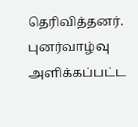தெரிவித்தனர்.
புனர்வாழ்வு அளிக்கப்பட்ட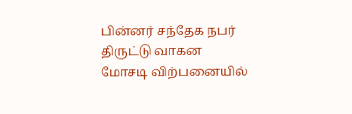பின்னர் சந்தேக நபர் திருட்டு வாகன மோசடி விற்பனையில்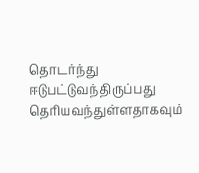தொடர்ந்து ஈடுபட்டுவந்திருப்பது தெரியவந்துள்ளதாகவும்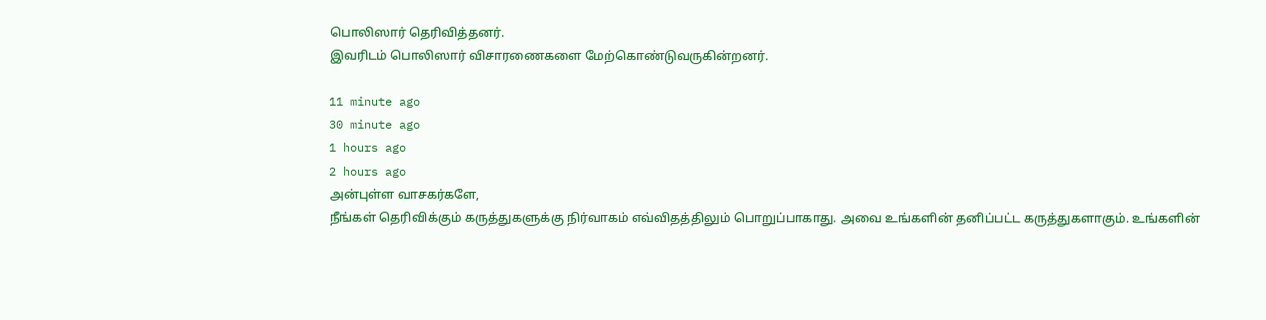பொலிஸார் தெரிவித்தனர்.
இவரிடம் பொலிஸார் விசாரணைகளை மேற்கொண்டுவருகின்றனர்.

11 minute ago
30 minute ago
1 hours ago
2 hours ago
அன்புள்ள வாசகர்களே,
நீங்கள் தெரிவிக்கும் கருத்துகளுக்கு நிர்வாகம் எவ்விதத்திலும் பொறுப்பாகாது. அவை உங்களின் தனிப்பட்ட கருத்துகளாகும். உங்களின்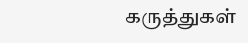கருத்துகள்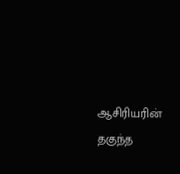ஆசிரியரின் தகுந்த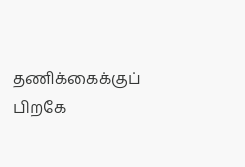தணிக்கைக்குப் பிறகே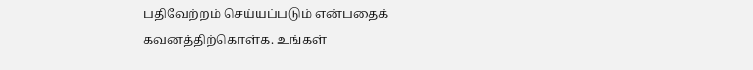பதிவேற்றம் செய்யப்படும் என்பதைக் கவனத்திற்கொள்க. உங்கள்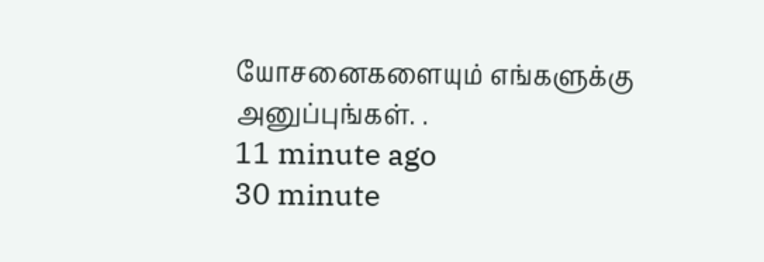யோசனைகளையும் எங்களுக்கு அனுப்புங்கள். .
11 minute ago
30 minute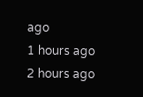ago
1 hours ago
2 hours ago